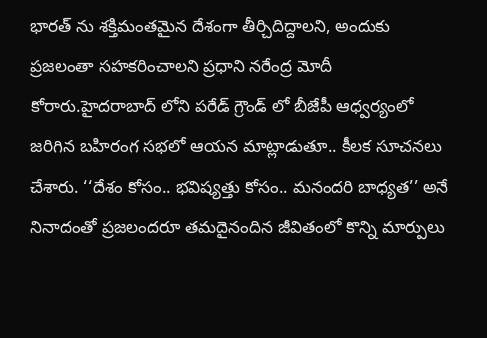భారత్ ను శక్తిమంతమైన దేశంగా తీర్చిదిద్దాలని, అందుకు ప్రజలంతా సహకరించాలని ప్రధాని నరేంద్ర మోదీ కోరారు.హైదరాబాద్ లోని పరేడ్ గ్రౌండ్ లో బీజేపీ ఆధ్వర్యంలో జరిగిన బహిరంగ సభలో ఆయన మాట్లాడుతూ.. కీలక సూచనలు చేశారు. ‘‘దేశం కోసం.. భవిష్యత్తు కోసం.. మనందరి బాధ్యత’’ అనే నినాదంతో ప్రజలందరూ తమదైనందిన జీవితంలో కొన్ని మార్పులు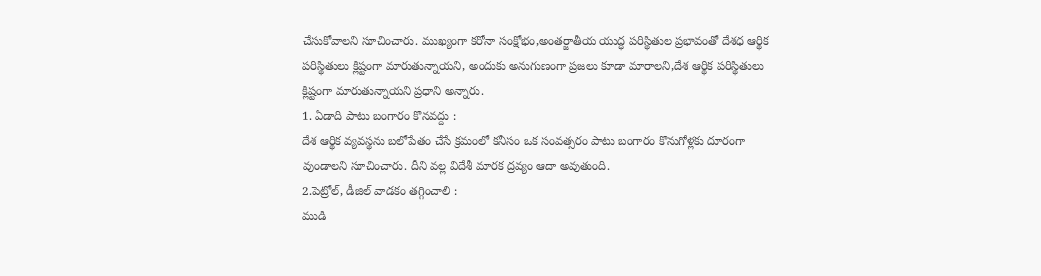చేసుకోవాలని సూచించారు. ముఖ్యంగా కరోనా సంక్షోభం,అంతర్జాతీయ యుద్ధ పరిస్థితుల ప్రభావంతో దేశధ ఆర్థిక పరిస్థితులు క్లిష్టంగా మారుతున్నాయని, అందుకు అనుగుణంగా ప్రజలు కూడా మారాలని,దేశ ఆర్థిక పరిస్థితులు క్లిష్టంగా మారుతున్నాయని ప్రధాని అన్నారు.
1. ఏడాది పాటు బంగారం కొనవద్దు :
దేశ ఆర్థిక వ్యవస్థను బలోపేతం చేసే క్రమంలో కనీసం ఒక సంవత్సరం పాటు బంగారం కొనుగోళ్లకు దూరంగా వుండాలని సూచించారు. దీని వల్ల విదేశీ మారక ద్రవ్యం ఆదా అవుతుంది.
2.పెట్రోల్, డీజిల్ వాడకం తగ్గించాలి :
ముడి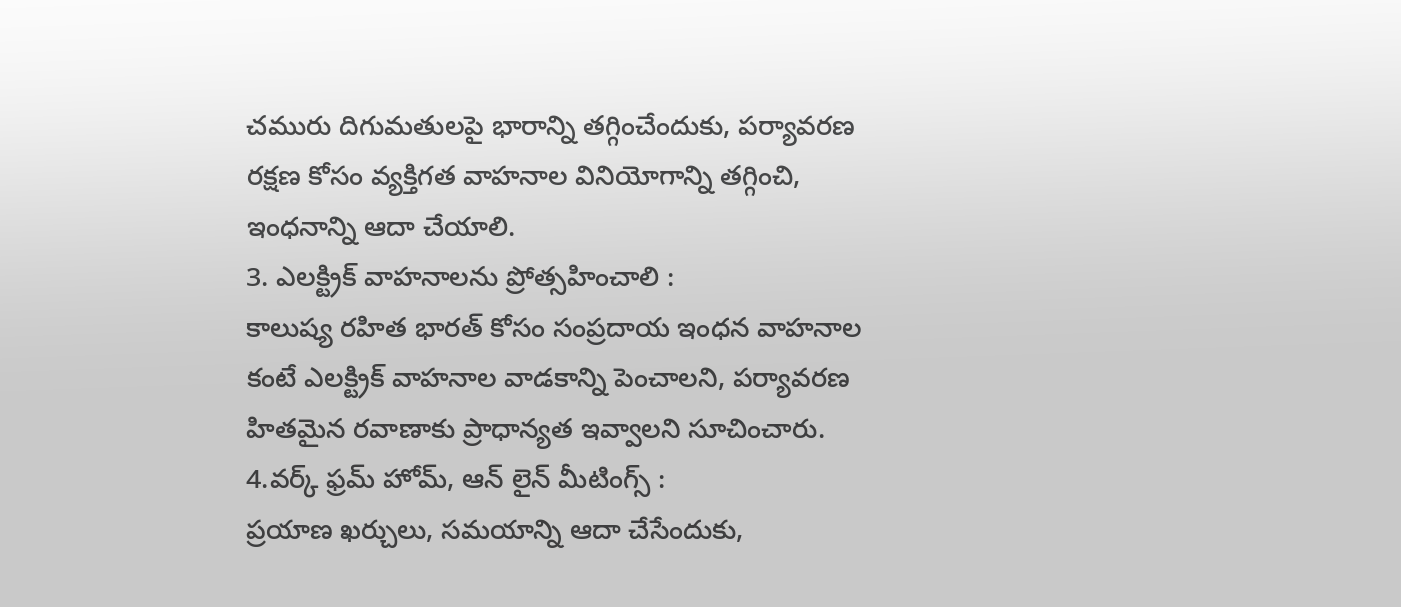చమురు దిగుమతులపై భారాన్ని తగ్గించేందుకు, పర్యావరణ రక్షణ కోసం వ్యక్తిగత వాహనాల వినియోగాన్ని తగ్గించి, ఇంధనాన్ని ఆదా చేయాలి.
3. ఎలక్ట్రిక్ వాహనాలను ప్రోత్సహించాలి :
కాలుష్య రహిత భారత్ కోసం సంప్రదాయ ఇంధన వాహనాల కంటే ఎలక్ట్రిక్ వాహనాల వాడకాన్ని పెంచాలని, పర్యావరణ హితమైన రవాణాకు ప్రాధాన్యత ఇవ్వాలని సూచించారు.
4.వర్క్ ఫ్రమ్ హోమ్, ఆన్ లైన్ మీటింగ్స్ :
ప్రయాణ ఖర్చులు, సమయాన్ని ఆదా చేసేందుకు,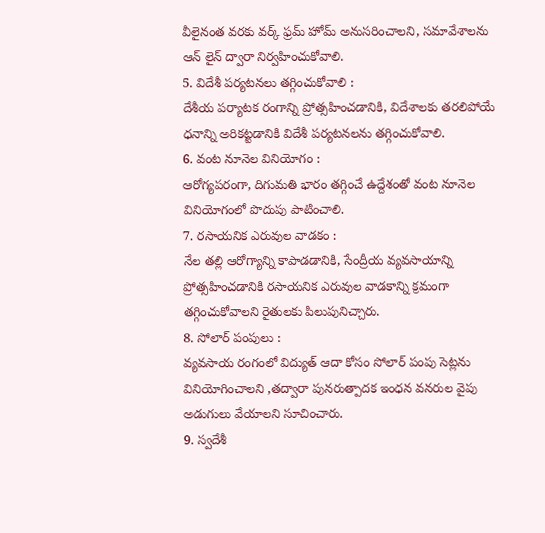వీలైనంత వరకు వర్క్ ఫ్రమ్ హోమ్ అనుసరించాలని, సమావేశాలను ఆన్ లైన్ ద్వారా నిర్వహించుకోవాలి.
5. విదేశీ పర్యటనలు తగ్గించుకోవాలి :
దేశీయ పర్యాటక రంగాన్ని ప్రోత్సహించడానికి, విదేశాలకు తరలిపోయే ధనాన్ని అరికట్టడానికి విదేశీ పర్యటనలను తగ్గించుకోవాలి.
6. వంట నూనెల వినియోగం :
ఆరోగ్యపరంగా, దిగుమతి భారం తగ్గించే ఉద్దేశంతో వంట నూనెల వినియోగంలో పొదుపు పాటించాలి.
7. రసాయనిక ఎరువుల వాడకం :
నేల తల్లి ఆరోగ్యాన్ని కాపాడడానికి, సేంద్రీయ వ్యవసాయాన్ని ప్రోత్సహించడానికి రసాయనిక ఎరువుల వాడకాన్ని క్రమంగా తగ్గించుకోవాలని రైతులకు పిలుపునిచ్చారు.
8. సోలార్ పంపులు :
వ్యవసాయ రంగంలో విద్యుత్ ఆదా కోసం సోలార్ పంపు సెట్లను వినియోగించాలని ,తద్వారా పునరుత్పాదక ఇంధన వనరుల వైపు అడుగులు వేయాలని సూచించారు.
9. స్వదేశీ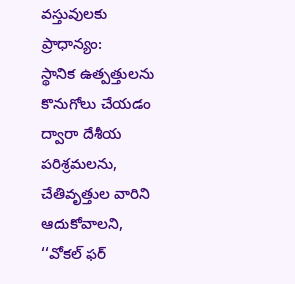వస్తువులకు ప్రాధాన్యం:
స్థానిక ఉత్పత్తులను కొనుగోలు చేయడం ద్వారా దేశీయ పరిశ్రమలను, చేతివృత్తుల వారిని ఆదుకోవాలని, ‘‘వోకల్ ఫర్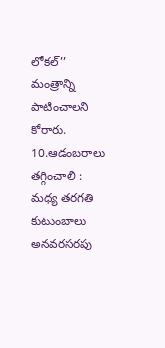లోకల్’’ మంత్రాన్ని పాటించాలని కోరారు.
10.ఆడంబరాలు తగ్గించాలి :
మధ్య తరగతి కుటుంబాలు అనవరసరపు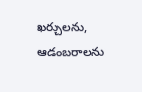ఖర్చులను, ఆడంబరాలను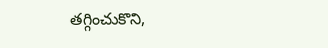తగ్గించుకొని,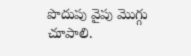పొదుపు వైపు మొగ్గు చూపాలి.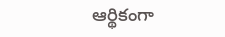ఆర్థికంగా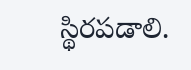స్థిరపడాలి.